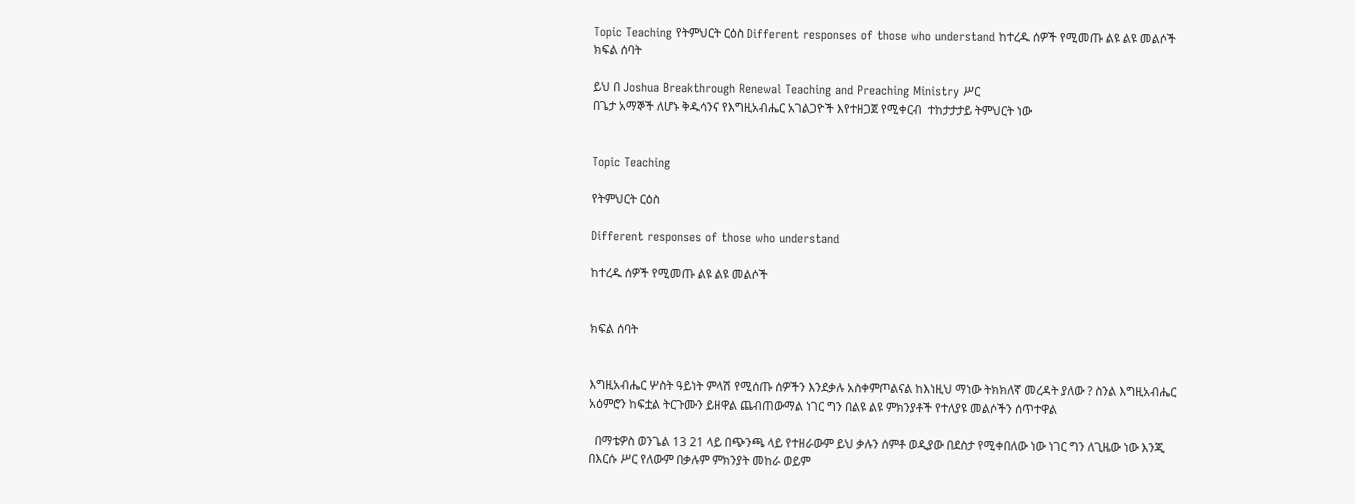Topic Teaching የትምህርት ርዕስ Different responses of those who understand ከተረዱ ሰዎች የሚመጡ ልዩ ልዩ መልሶች ክፍል ሰባት

ይህ በ Joshua Breakthrough Renewal Teaching and Preaching Ministry ሥር                                                                      በጌታ አማኞች ለሆኑ ቅዱሳንና የእግዚአብሔር አገልጋዮች እየተዘጋጀ የሚቀርብ  ተከታታታይ ትምህርት ነው


Topic Teaching

የትምህርት ርዕስ

Different responses of those who understand

ከተረዱ ሰዎች የሚመጡ ልዩ ልዩ መልሶች


ክፍል ሰባት


እግዚአብሔር ሦስት ዓይነት ምላሽ የሚሰጡ ሰዎችን እንደቃሉ አስቀምጦልናል ከእነዚህ ማነው ትክክለኛ መረዳት ያለው ? ስንል እግዚአብሔር አዕምሮን ከፍቷል ትርጉሙን ይዘዋል ጨብጠውማል ነገር ግን በልዩ ልዩ ምክንያቶች የተለያዩ መልሶችን ሰጥተዋል

  በማቴዎስ ወንጌል 13 21 ላይ በጭንጫ ላይ የተዘራውም ይህ ቃሉን ሰምቶ ወዲያው በደስታ የሚቀበለው ነው ነገር ግን ለጊዜው ነው እንጂ በእርሱ ሥር የለውም በቃሉም ምክንያት መከራ ወይም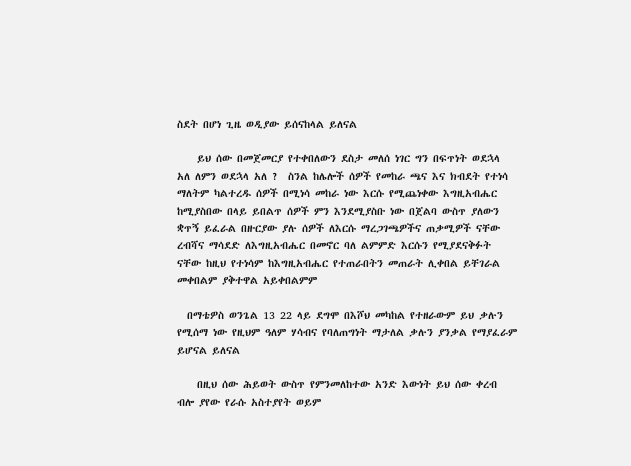ስደት በሆነ ጊዜ ወዲያው ይሰናከላል ይለናል

    ይህ ሰው በመጀመርያ የተቀበለውን ደስታ መለሰ ነገር ግን በፍጥነት ወደኋላ አለ ለምን ወደኋላ አለ ?  ስንል ከሌሎች ሰዎች የመከራ ጫና እና ክብደት የተነሳ ማለትም ካልተረዱ ሰዎች በሚነሳ መከራ ነው እርሱ የሚጨነቀው እግዚአብሔር ከሚያስበው በላይ ይበልጥ ሰዎች ምን እንደሚያስቡ ነው በጀልባ ውስጥ ያለውን ቋጥኝ ይፈራል በዙርያው ያሉ ሰዎች ለእርሱ ማረጋገጫዎችና ጠቃሚዎች ናቸው ረብሻና ማሳደድ ለእግዚአብሔር በመኖር ባለ ልምምድ እርሱን የሚያደናቅፉት ናቸው ከዚህ የተነሳም ከእግዚአብሔር የተጠራበትን መጠራት ሊቀበል ይቸገራል መቀበልም ያቅተዋል አይቀበልምም

  በማቴዎስ ወንጌል 13 22 ላይ ደግሞ በእሾህ መካከል የተዘራውም ይህ ቃሉን የሚሰማ ነው የዚህም ዓለም ሃሳብና የባለጠግነት ማታለል ቃሉን ያንቃል የማያፈራም ይሆናል ይለናል

    በዚህ ሰው ሕይወት ውስጥ የምንመለከተው አንድ እውነት ይህ ሰው ቀረብ ብሎ ያየው የራሱ አስተያየት ወይም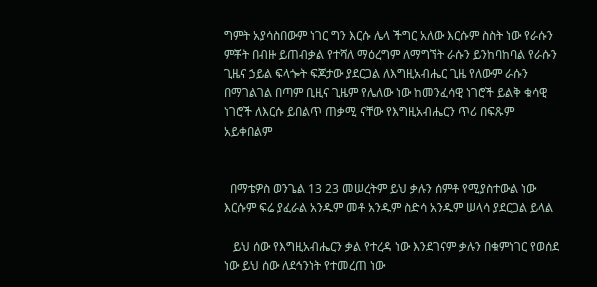ግምት አያሳስበውም ነገር ግን እርሱ ሌላ ችግር አለው እርሱም ስስት ነው የራሱን ምቾት በብዙ ይጠብቃል የተሻለ ማዕረግም ለማግኘት ራሱን ይንከባከባል የራሱን ጊዜና ኃይል ፍላጐት ፍጆታው ያደርጋል ለእግዚአብሔር ጊዜ የለውም ራሱን በማገልገል በጣም ቢዚና ጊዜም የሌለው ነው ከመንፈሳዊ ነገሮች ይልቅ ቁሳዊ ነገሮች ለእርሱ ይበልጥ ጠቃሚ ናቸው የእግዚአብሔርን ጥሪ በፍጹም አይቀበልም


  በማቴዎስ ወንጌል 13 23 መሠረትም ይህ ቃሉን ሰምቶ የሚያስተውል ነው እርሱም ፍሬ ያፈራል አንዱም መቶ አንዱም ስድሳ አንዱም ሠላሳ ያደርጋል ይላል

   ይህ ሰው የእግዚአብሔርን ቃል የተረዳ ነው እንደገናም ቃሉን በቁምነገር የወሰደ ነው ይህ ሰው ለደኅንነት የተመረጠ ነው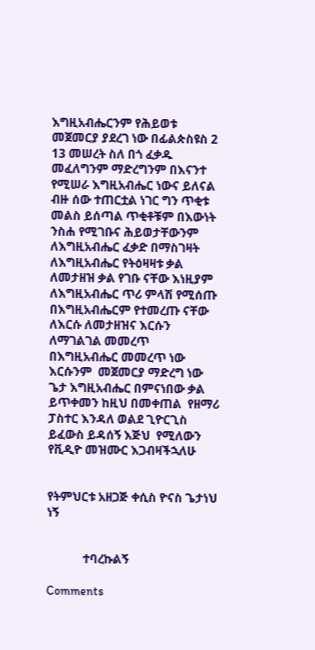እግዚአብሔርንም የሕይወቱ መጀመርያ ያደረገ ነው በፊልጵስዩስ 2 13 መሠረት ስለ በጎ ፈቃዱ መፈለግንም ማድረግንም በእናንተ የሚሠራ እግዚአብሔር ነውና ይለናል ብዙ ሰው ተጠርቷል ነገር ግን ጥቂቱ መልስ ይሰጣል ጥቂቶቹም በእውነት ንስሐ የሚገቡና ሕይወታቸውንም ለእግዚአብሔር ፈቃድ በማስገዛት ለእግዚአብሔር የትዕዛዛቱ ቃል ለመታዘዝ ቃል የገቡ ናቸው እነዚያም ለእግዚአብሔር ጥሪ ምላሽ የሚሰጡ በእግዚአብሔርም የተመረጡ ናቸው ለእርሱ ለመታዘዝና እርሱን ለማገልገል መመረጥ በእግዚአብሔር መመረጥ ነው እርሱንም  መጀመርያ ማድረግ ነው ጌታ እግዚአብሔር በምናነበው ቃል ይጥቀመን ከዚህ በመቀጠል  የዘማሪ ፓስተር እንዳለ ወልደ ጊዮርጊስ ይፈውስ ይዳሰኝ እጅህ  የሚለውን የቪዲዮ መዝሙር እጋብዛችኋለሁ


የትምህርቱ አዘጋጅ ቀሲስ ዮናስ ጌታነህ ነኝ


            ተባረኩልኝ

Comments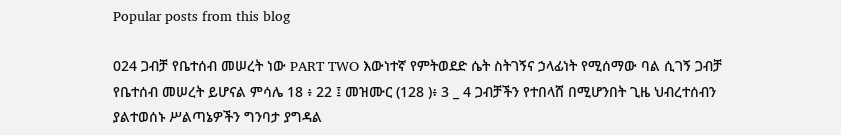Popular posts from this blog

024 ጋብቻ የቤተሰብ መሠረት ነው PART TWO እውነተኛ የምትወደድ ሴት ስትገኝና ኃላፊነት የሚሰማው ባል ሲገኝ ጋብቻ የቤተሰብ መሠረት ይሆናል ምሳሌ 18 ፥ 22 ፤ መዝሙር (128 )፥ 3 _ 4 ጋብቻችን የተበላሸ በሚሆንበት ጊዜ ህብረተሰብን ያልተወሰኑ ሥልጣኔዎችን ግንባታ ያግዳል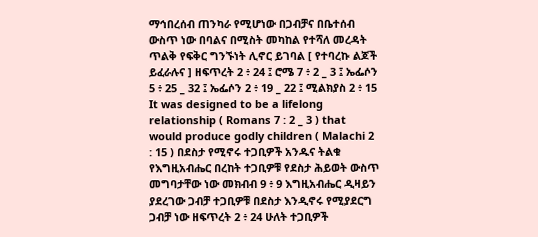ማኅበረሰብ ጠንካራ የሚሆነው በጋብቻና በቤተሰብ ውስጥ ነው በባልና በሚስት መካከል የተሻለ መረዳት ጥልቅ የፍቅር ግንኙነት ሊኖር ይገባል [ የተባረኩ ልጆች ይፈራሉና ] ዘፍጥረት 2 ፥ 24 ፤ ሮሜ 7 ፥ 2 _ 3 ፤ ኤፌሶን 5 ፥ 25 _ 32 ፤ ኤፌሶን 2 ፥ 19 _ 22 ፤ ሚልክያስ 2 ፥ 15 It was designed to be a lifelong relationship ( Romans 7 : 2 _ 3 ) that would produce godly children ( Malachi 2 : 15 ) በደስታ የሚኖሩ ተጋቢዎች አንዱና ትልቁ የእግዚአብሔር በረከት ተጋቢዎቹ የደስታ ሕይወት ውስጥ መግባታቸው ነው መክብብ 9 ፥ 9 እግዚአብሔር ዲዛይን ያደረገው ጋብቻ ተጋቢዎቹ በደስታ እንዲኖሩ የሚያደርግ ጋብቻ ነው ዘፍጥረት 2 ፥ 24 ሁለት ተጋቢዎች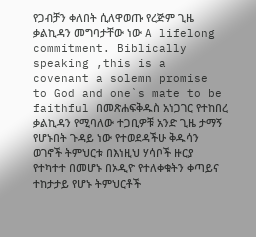የጋብቻን ቀለበት ሲለዋወጡ የረጅም ጊዜ ቃልኪዳን መግባታቸው ነው A lifelong commitment. Biblically speaking ,this is a covenant a solemn promise to God and one`s mate to be faithful በመጽሐፍቅዱስ አነጋገር የተከበረ ቃልኪዳን የሚባለው ተጋቢዎቹ አንድ ጊዜ ታማኝ የሆኑበት ጉዳይ ነው የተወደዳችሁ ቅዱሳን ወገኖች ትምህርቱ በእነዚህ ሃሳቦች ዙርያ የተካተተ በመሆኑ በኦዲዮ የተለቀቁትን ቀጣይና ተከታታይ የሆኑ ትምህርቶች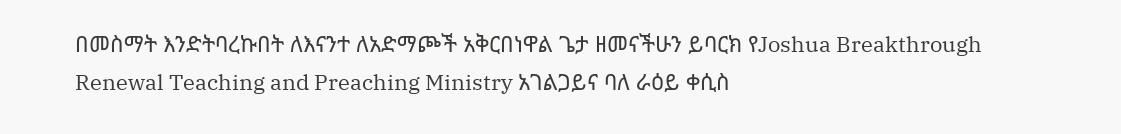በመስማት እንድትባረኩበት ለእናንተ ለአድማጮች አቅርበነዋል ጌታ ዘመናችሁን ይባርክ የJoshua Breakthrough Renewal Teaching and Preaching Ministry አገልጋይና ባለ ራዕይ ቀሲስ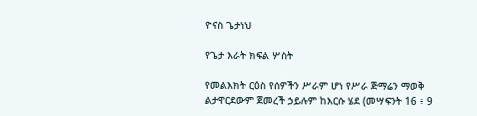ዮናስ ጌታነህ

የጌታ እራት ክፍል ሦስት

የመልእክት ርዕስ የሰዎችን ሥራም ሆነ የሥራ ጅማሬን ማወቅ ልታዋርደውም ጀመረች ኃይሉም ከእርሱ ሄደ (መሣፍንት 16 ፥ 9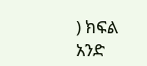) ክፍል አንድ